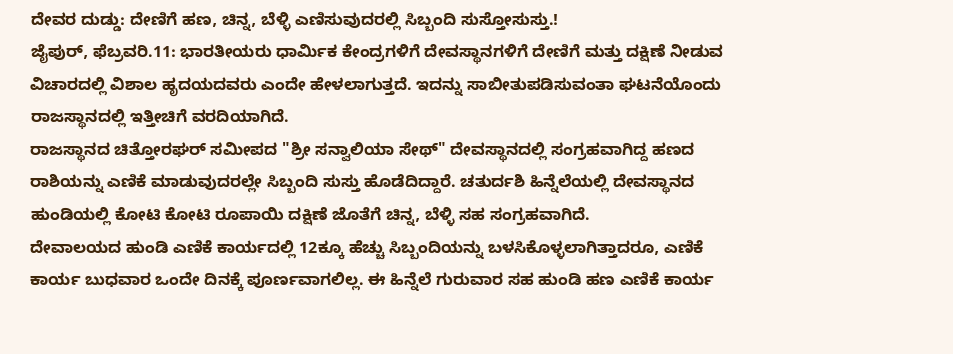ದೇವರ ದುಡ್ಡು: ದೇಣಿಗೆ ಹಣ, ಚಿನ್ನ, ಬೆಳ್ಳಿ ಎಣಿಸುವುದರಲ್ಲಿ ಸಿಬ್ಬಂದಿ ಸುಸ್ತೋಸುಸ್ತು.!
ಜೈಪುರ್, ಫೆಬ್ರವರಿ.11: ಭಾರತೀಯರು ಧಾರ್ಮಿಕ ಕೇಂದ್ರಗಳಿಗೆ ದೇವಸ್ಥಾನಗಳಿಗೆ ದೇಣಿಗೆ ಮತ್ತು ದಕ್ಷಿಣೆ ನೀಡುವ ವಿಚಾರದಲ್ಲಿ ವಿಶಾಲ ಹೃದಯದವರು ಎಂದೇ ಹೇಳಲಾಗುತ್ತದೆ. ಇದನ್ನು ಸಾಬೀತುಪಡಿಸುವಂತಾ ಘಟನೆಯೊಂದು ರಾಜಸ್ಥಾನದಲ್ಲಿ ಇತ್ತೀಚಿಗೆ ವರದಿಯಾಗಿದೆ.
ರಾಜಸ್ಥಾನದ ಚಿತ್ತೋರಘರ್ ಸಮೀಪದ "ಶ್ರೀ ಸನ್ವಾಲಿಯಾ ಸೇಥ್" ದೇವಸ್ಥಾನದಲ್ಲಿ ಸಂಗ್ರಹವಾಗಿದ್ದ ಹಣದ ರಾಶಿಯನ್ನು ಎಣಿಕೆ ಮಾಡುವುದರಲ್ಲೇ ಸಿಬ್ಬಂದಿ ಸುಸ್ತು ಹೊಡೆದಿದ್ದಾರೆ. ಚತುರ್ದಶಿ ಹಿನ್ನೆಲೆಯಲ್ಲಿ ದೇವಸ್ಥಾನದ ಹುಂಡಿಯಲ್ಲಿ ಕೋಟಿ ಕೋಟಿ ರೂಪಾಯಿ ದಕ್ಷಿಣೆ ಜೊತೆಗೆ ಚಿನ್ನ, ಬೆಳ್ಳಿ ಸಹ ಸಂಗ್ರಹವಾಗಿದೆ.
ದೇವಾಲಯದ ಹುಂಡಿ ಎಣಿಕೆ ಕಾರ್ಯದಲ್ಲಿ 12ಕ್ಕೂ ಹೆಚ್ಚು ಸಿಬ್ಬಂದಿಯನ್ನು ಬಳಸಿಕೊಳ್ಳಲಾಗಿತ್ತಾದರೂ, ಎಣಿಕೆ ಕಾರ್ಯ ಬುಧವಾರ ಒಂದೇ ದಿನಕ್ಕೆ ಪೂರ್ಣವಾಗಲಿಲ್ಲ. ಈ ಹಿನ್ನೆಲೆ ಗುರುವಾರ ಸಹ ಹುಂಡಿ ಹಣ ಎಣಿಕೆ ಕಾರ್ಯ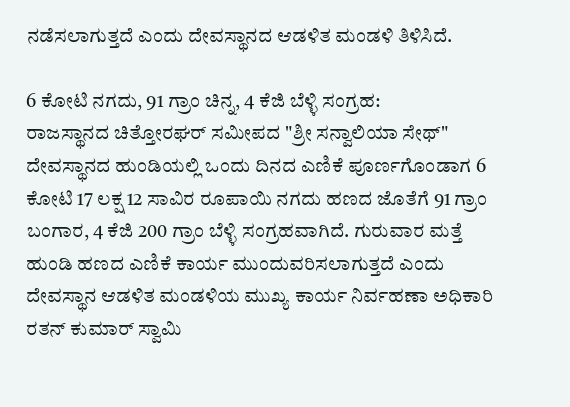ನಡೆಸಲಾಗುತ್ತದೆ ಎಂದು ದೇವಸ್ಥಾನದ ಆಡಳಿತ ಮಂಡಳಿ ತಿಳಿಸಿದೆ.

6 ಕೋಟಿ ನಗದು, 91 ಗ್ರಾಂ ಚಿನ್ನ, 4 ಕೆಜಿ ಬೆಳ್ಳಿ ಸಂಗ್ರಹ:
ರಾಜಸ್ಥಾನದ ಚಿತ್ತೋರಘರ್ ಸಮೀಪದ "ಶ್ರೀ ಸನ್ವಾಲಿಯಾ ಸೇಥ್" ದೇವಸ್ಥಾನದ ಹುಂಡಿಯಲ್ಲಿ ಒಂದು ದಿನದ ಎಣಿಕೆ ಪೂರ್ಣಗೊಂಡಾಗ 6 ಕೋಟಿ 17 ಲಕ್ಷ 12 ಸಾವಿರ ರೂಪಾಯಿ ನಗದು ಹಣದ ಜೊತೆಗೆ 91 ಗ್ರಾಂ ಬಂಗಾರ, 4 ಕೆಜಿ 200 ಗ್ರಾಂ ಬೆಳ್ಳಿ ಸಂಗ್ರಹವಾಗಿದೆ. ಗುರುವಾರ ಮತ್ತೆ ಹುಂಡಿ ಹಣದ ಎಣಿಕೆ ಕಾರ್ಯ ಮುಂದುವರಿಸಲಾಗುತ್ತದೆ ಎಂದು ದೇವಸ್ಥಾನ ಆಡಳಿತ ಮಂಡಳಿಯ ಮುಖ್ಯ ಕಾರ್ಯ ನಿರ್ವಹಣಾ ಅಧಿಕಾರಿ ರತನ್ ಕುಮಾರ್ ಸ್ವಾಮಿ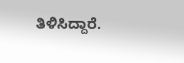ತಿಳಿಸಿದ್ದಾರೆ.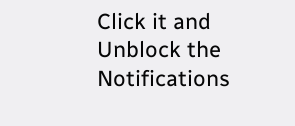Click it and Unblock the Notifications